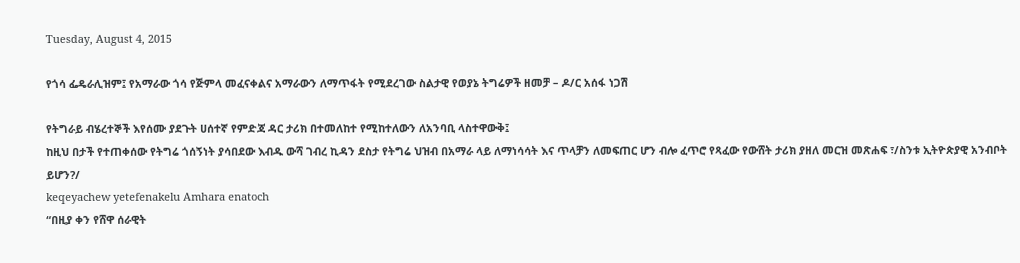Tuesday, August 4, 2015

የጎሳ ፌዴራሊዝም፤ የአማራው ጎሳ የጅምላ መፈናቀልና አማራውን ለማጥፋት የሚደረገው ስልታዊ የወያኔ ትግሬዎች ዘመቻ – ዶ/ር አሰፋ ነጋሽ

የትግራይ ብሄረተኞች እየሰሙ ያደጉት ሀሰተኛ የምድጃ ዳር ታሪክ በተመለከተ የሚከተለውን ለአንባቢ ላስተዋውቅ፤
ከዚህ በታች የተጠቀሰው የትግሬ ጎሰኝነት ያሳበደው እብዱ ውሻ ገብረ ኪዳን ደስታ የትግሬ ህዝብ በአማራ ላይ ለማነሳሳት እና ጥላቻን ለመፍጠር ሆን ብሎ ፈጥሮ የጻፈው የውሸት ታሪክ ያዘለ መርዝ መጽሐፍ ፣/ስንቱ ኢትዮጵያዊ አንብቦት ይሆን?/
keqeyachew yetefenakelu Amhara enatoch
“በዚያ ቀን የሸዋ ሰራዊት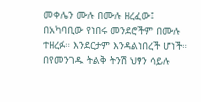መቀሌን ሙሉ በሙሉ ዘረፈው፤ በአካባቢው የነበሩ መንደሮችም በሙሉ ተዘረፉ። እንደርታም እንዳልነበረች ሆነች። በየመንገዱ ትልቅ ትንሽ ህፃን ሳይሉ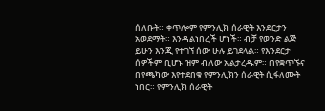ሰለቡት። ቀጥሎም የምንሊክ ሰራዊት እንደርታን አወደማት። እንዳልነበረች ሆነች። ብቻ የወንድ ልጅ ይሁን እንጂ የተገኘ ሰው ሁሉ ይገደላል። የእንደርታ ሰዎችም ቢሆኑ ዝም ብለው አልታረዱም። በየቋጥኙና በየጫካው እየተደበቁ የምንሊክን ሰራዊት ሲፋለሙት ነበር። የምንሊክ ሰራዊት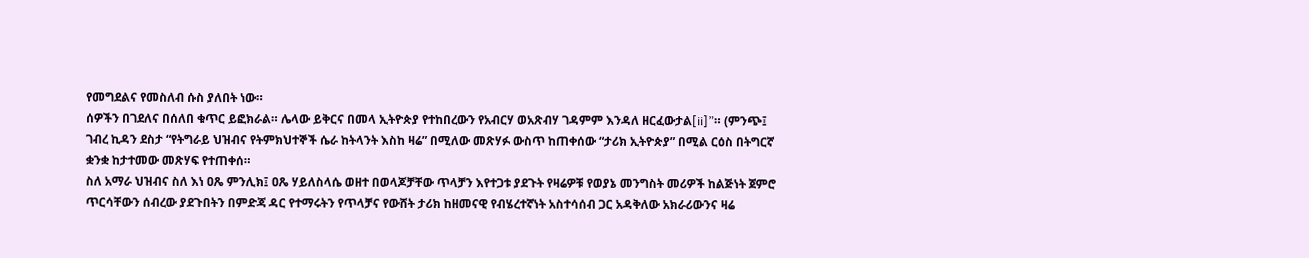የመግደልና የመስለብ ሱስ ያለበት ነው።
ሰዎችን በገደለና በሰለበ ቁጥር ይፎክራል። ሌላው ይቅርና በመላ ኢትዮጵያ የተከበረውን የአብርሃ ወአጽብሃ ገዳምም እንዳለ ዘርፈውታል[ii]”። (ምንጭ፤ ገብረ ኪዳን ደስታ “የትግራይ ህዝብና የትምክህተኞች ሴራ ከትላንት እስከ ዛሬ” በሚለው መጽሃፉ ውስጥ ከጠቀሰው “ታሪክ ኢትዮጵያ” በሚል ርዕስ በትግርኛ ቋንቋ ከታተመው መጽሃፍ የተጠቀሰ።
ስለ አማራ ህዝብና ስለ እነ ዐጼ ምንሊክ፤ ዐጼ ሃይለስላሴ ወዘተ በወላጆቻቸው ጥላቻን እየተጋቱ ያደጉት የዛሬዎቹ የወያኔ መንግስት መሪዎች ከልጅነት ጀምሮ ጥርሳቸውን ሰብረው ያደጉበትን በምድጃ ዳር የተማሩትን የጥላቻና የውሸት ታሪክ ከዘመናዊ የብሄረተኛነት አስተሳሰብ ጋር አዳቅለው አክራሪውንና ዛሬ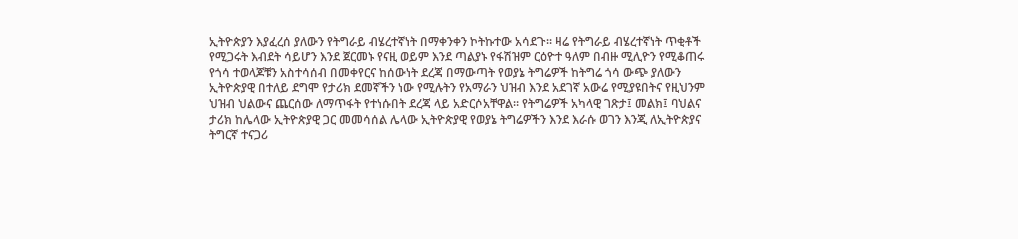ኢትዮጵያን እያፈረሰ ያለውን የትግራይ ብሄረተኛነት በማቀንቀን ኮትኩተው አሳደጉ። ዛሬ የትግራይ ብሄረተኛነት ጥቂቶች የሚጋሩት እብደት ሳይሆን እንደ ጀርመኑ የናዚ ወይም እንደ ጣልያኑ የፋሽዝም ርዕዮተ ዓለም በብዙ ሚሊዮን የሚቆጠሩ የጎሳ ተወላጆቹን አስተሳሰብ በመቀየርና ከሰውነት ደረጃ በማውጣት የወያኔ ትግሬዎች ከትግሬ ጎሳ ውጭ ያለውን ኢትዮጵያዊ በተለይ ደግሞ የታሪክ ደመኛችን ነው የሚሉትን የአማራን ህዝብ እንደ አደገኛ አውሬ የሚያዩበትና የዚህንም ህዝብ ህልውና ጨርሰው ለማጥፋት የተነሱበት ደረጃ ላይ አድርሶአቸዋል። የትግሬዎች አካላዊ ገጽታ፤ መልክ፤ ባህልና ታሪክ ከሌላው ኢትዮጵያዊ ጋር መመሳሰል ሌላው ኢትዮጵያዊ የወያኔ ትግሬዎችን እንደ እራሱ ወገን እንጂ ለኢትዮጵያና ትግርኛ ተናጋሪ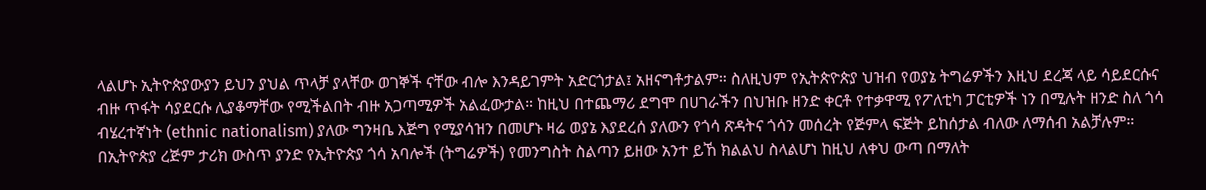ላልሆኑ ኢትዮጵያውያን ይህን ያህል ጥላቻ ያላቸው ወገኞች ናቸው ብሎ እንዳይገምት አድርጎታል፤ አዘናግቶታልም። ስለዚህም የኢትጵዮጵያ ህዝብ የወያኔ ትግሬዎችን እዚህ ደረጃ ላይ ሳይደርሱና ብዙ ጥፋት ሳያደርሱ ሊያቆማቸው የሚችልበት ብዙ አጋጣሚዎች አልፈውታል። ከዚህ በተጨማሪ ደግሞ በሀገራችን በህዝቡ ዘንድ ቀርቶ የተቃዋሚ የፖለቲካ ፓርቲዎች ነን በሚሉት ዘንድ ስለ ጎሳ ብሄረተኛነት (ethnic nationalism) ያለው ግንዛቤ እጅግ የሚያሳዝን በመሆኑ ዛሬ ወያኔ እያደረሰ ያለውን የጎሳ ጽዳትና ጎሳን መሰረት የጅምላ ፍጅት ይከሰታል ብለው ለማሰብ አልቻሉም። በኢትዮጵያ ረጅም ታሪክ ውስጥ ያንድ የኢትዮጵያ ጎሳ አባሎች (ትግሬዎች) የመንግስት ስልጣን ይዘው አንተ ይኸ ክልልህ ስላልሆነ ከዚህ ለቀህ ውጣ በማለት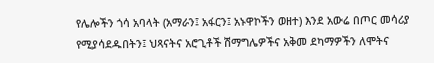የሌሎችን ጎሳ አባላት (አማራን፤ አፋርን፤ አኑዋኮችን ወዘተ) እንደ አውሬ በጦር መሳሪያ የሚያሳደዱበትን፤ ህጻናትና አሮጊቶች ሽማግሌዎችና አቅመ ደካማዎችን ለሞትና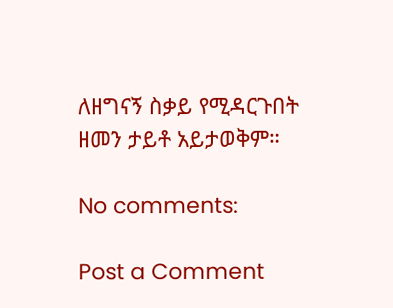ለዘግናኝ ስቃይ የሚዳርጉበት ዘመን ታይቶ አይታወቅም።

No comments:

Post a Comment